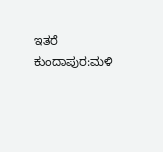ಇತರೆ
ಕುಂದಾಪುರ:ಮಳಿ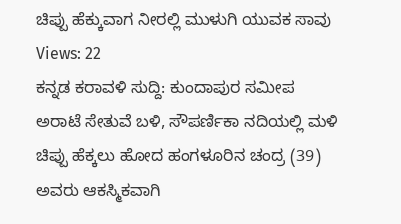ಚಿಪ್ಪು ಹೆಕ್ಕುವಾಗ ನೀರಲ್ಲಿ ಮುಳುಗಿ ಯುವಕ ಸಾವು
Views: 22
ಕನ್ನಡ ಕರಾವಳಿ ಸುದ್ದಿ: ಕುಂದಾಪುರ ಸಮೀಪ ಅರಾಟೆ ಸೇತುವೆ ಬಳಿ, ಸೌಪರ್ಣಿಕಾ ನದಿಯಲ್ಲಿ ಮಳಿ ಚಿಪ್ಪು ಹೆಕ್ಕಲು ಹೋದ ಹಂಗಳೂರಿನ ಚಂದ್ರ (39) ಅವರು ಆಕಸ್ಮಿಕವಾಗಿ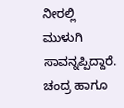ನೀರಲ್ಲಿ ಮುಳುಗಿ ಸಾವನ್ನಪ್ಪಿದ್ದಾರೆ.
ಚಂದ್ರ ಹಾಗೂ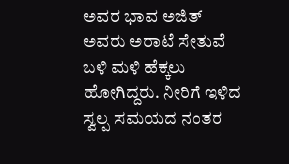ಅವರ ಭಾವ ಅಜಿತ್ ಅವರು ಅರಾಟೆ ಸೇತುವೆ ಬಳಿ ಮಳಿ ಹೆಕ್ಕಲು ಹೋಗಿದ್ದರು. ನೀರಿಗೆ ಇಳಿದ ಸ್ವಲ್ಪ ಸಮಯದ ನಂತರ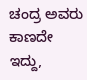ಚಂದ್ರ ಅವರು ಕಾಣದೇ ಇದ್ದು,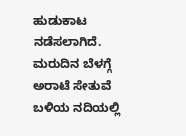ಹುಡುಕಾಟ ನಡೆಸಲಾಗಿದೆ. ಮರುದಿನ ಬೆಳಗ್ಗೆ ಅರಾಟೆ ಸೇತುವೆ ಬಳಿಯ ನದಿಯಲ್ಲಿ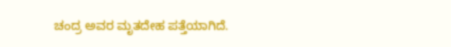ಚಂದ್ರ ಅವರ ಮೃತದೇಹ ಪತ್ತೆಯಾಗಿದೆ.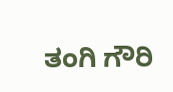ತಂಗಿ ಗೌರಿ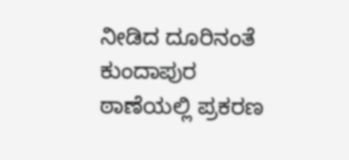ನೀಡಿದ ದೂರಿನಂತೆ ಕುಂದಾಪುರ ಠಾಣೆಯಲ್ಲಿ ಪ್ರಕರಣ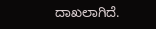ದಾಖಲಾಗಿದೆ.